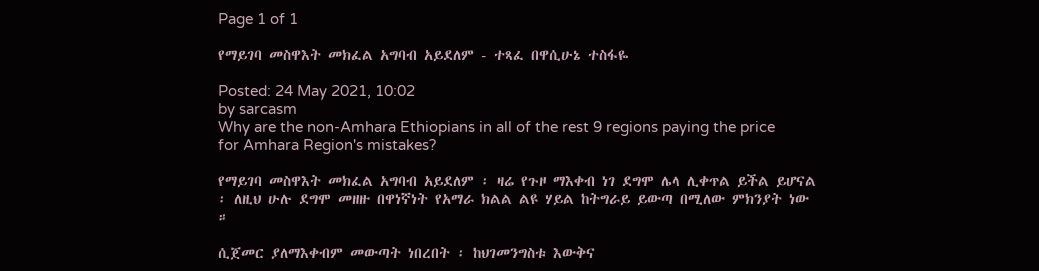Page 1 of 1

የማይገባ መስዋእት መክፈል አግባብ አይደለም - ተጻፈ በዋሲሁኔ ተስፋዬ

Posted: 24 May 2021, 10:02
by sarcasm
Why are the non-Amhara Ethiopians in all of the rest 9 regions paying the price for Amhara Region's mistakes?

የማይገባ መስዋእት መክፈል አግባብ አይደለም ፡ ዛሬ የጉዞ ማእቀብ ነገ ደግሞ ሌላ ሊቀጥል ይችል ይሆናል ፡ ለዚህ ሁሉ ደግሞ መዘዙ በዋነኛነት የአማራ ክልል ልዩ ሃይል ከትግራይ ይውጣ በሚለው ምክንያት ነው ።

ሲጀመር ያለማእቀብም መውጣት ነበረበት ፡ ከህገመንግስቱ እውቅና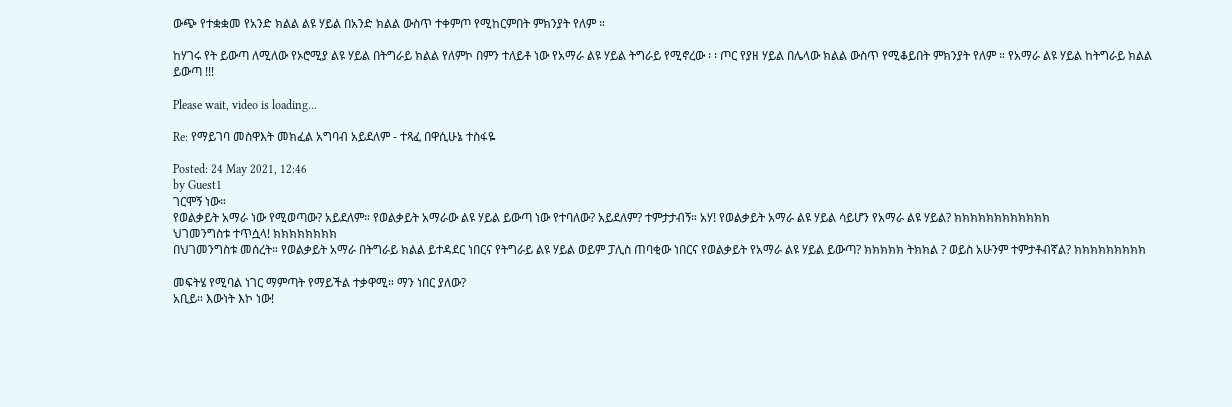ውጭ የተቋቋመ የአንድ ክልል ልዩ ሃይል በአንድ ክልል ውስጥ ተቀምጦ የሚከርምበት ምክንያት የለም ።

ከሃገሩ የት ይውጣ ለሚለው የኦሮሚያ ልዩ ሃይል በትግራይ ክልል የለምኮ በምን ተለይቶ ነው የአማራ ልዩ ሃይል ትግራይ የሚኖረው ፡ ፡ ጦር የያዘ ሃይል በሌላው ክልል ውስጥ የሚቆይበት ምክንያት የለም ። የአማራ ልዩ ሃይል ከትግራይ ክልል ይውጣ !!!

Please wait, video is loading...

Re: የማይገባ መስዋእት መክፈል አግባብ አይደለም - ተጻፈ በዋሲሁኔ ተስፋዬ

Posted: 24 May 2021, 12:46
by Guest1
ገርሞኝ ነው።
የወልቃይት አማራ ነው የሚወጣው? አይደለም። የወልቃይት አማራው ልዩ ሃይል ይውጣ ነው የተባለው? አይደለም? ተምታታብኝ። አሃ! የወልቃይት አማራ ልዩ ሃይል ሳይሆን የአማራ ልዩ ሃይል? ክክክክክክክክክክክክ
ህገመንግስቱ ተጥሷላ! ክክክክክክክክ
በህገመንግስቱ መሰረት። የወልቃይት አማራ በትግራይ ክልል ይተዳደር ነበርና የትግራይ ልዩ ሃይል ወይም ፓሊስ ጠባቂው ነበርና የወልቃይት የአማራ ልዩ ሃይል ይውጣ? ክክክክክ ትክክል ? ወይስ አሁንም ተምታቶብኛል? ክክክክክክክክክ

መፍትሄ የሚባል ነገር ማምጣት የማይችል ተቃዋሚ። ማን ነበር ያለው?
አቢይ። እውነት እኮ ነው!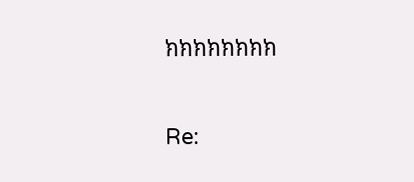ክክክክክክክክ

Re: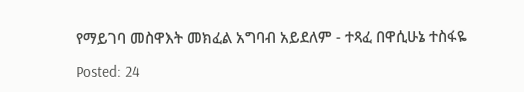የማይገባ መስዋእት መክፈል አግባብ አይደለም - ተጻፈ በዋሲሁኔ ተስፋዬ

Posted: 24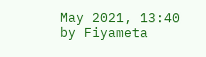May 2021, 13:40
by Fiyameta